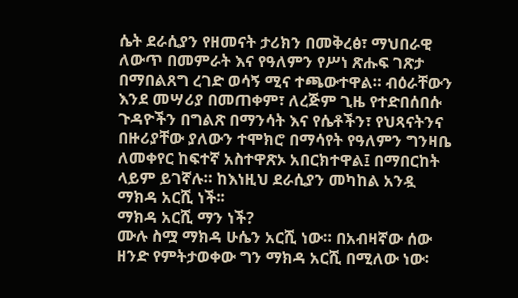ሴት ደራሲያን የዘመናት ታሪክን በመቅረፅ፣ ማህበራዊ ለውጥ በመምራት እና የዓለምን የሥነ ጽሑፍ ገጽታ በማበልጸግ ረገድ ወሳኝ ሚና ተጫውተዋል። ብዕራቸውን እንደ መሣሪያ በመጠቀም፣ ለረጅም ጊዜ የተድበሰበሱ ጉዳዮችን በግልጽ በማንሳት እና የሴቶችን፣ የህጻናትንና በዙሪያቸው ያለውን ተሞክሮ በማሳየት የዓለምን ግንዛቤ ለመቀየር ከፍተኛ አስተዋጽኦ አበርክተዋል፤ በማበርከት ላይም ይገኛሉ። ከእነዚህ ደራሲያን መካከል አንዷ ማክዳ አርሺ ነች፡፡
ማክዳ አርሺ ማን ነች?
ሙሉ ስሟ ማክዳ ሁሴን አርሺ ነው። በአብዛኛው ሰው ዘንድ የምትታወቀው ግን ማክዳ አርሺ በሚለው ነው፡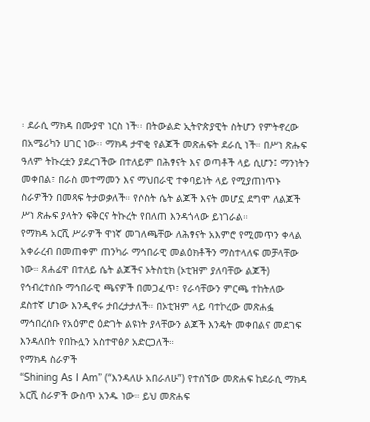፡ ደራሲ ማክዳ በሙያዋ ነርስ ነች፡፡ በትውልድ ኢትዮጵያዊት ስትሆን የምትኖረው በአሜሪካን ሀገር ነው፡፡ ማክዳ ታዋቂ የልጆች መጽሐፍት ደራሲ ነች። በሥነ ጽሑፍ ዓለም ትኩረቷን ያደረገችው በተለይም በሕፃናት እና ወጣቶች ላይ ሲሆን፤ ማንነትን መቀበል፣ በራስ መተማመን እና ማህበራዊ ተቀባይነት ላይ የሚያጠነጥኑ ስራዎችን በመጻፍ ትታወቃለች። የሶስት ሴት ልጆች እናት መሆኗ ደግሞ ለልጆች ሥነ ጽሑፍ ያላትን ፍቅርና ትኩረት የበለጠ እንዳጎላው ይነገራል።
የማክዳ አርሺ ሥራዎች ዋነኛ መገለጫቸው ለሕፃናት አእምሮ የሚመጥን ቀላል አቀራረብ በመጠቀም ጠንካራ ማኅበራዊ መልዕክቶችን ማስተላለፍ መቻላቸው ነው። ጸሐፊዋ በተለይ ሴት ልጆችና ኦትስቲክ (ኦቲዝም ያለባቸው ልጆች) የኅብረተሰቡ ማኅበራዊ ጫናዎች በመጋፈጥ፣ የራሳቸውን ምርጫ ተከትለው ደስተኛ ሆነው እንዲኖሩ ታበረታታለች። በኦቲዝም ላይ ባተኮረው መጽሐፏ ማኅበረሰቡ የአዕምሮ ዕድገት ልዩነት ያላቸውን ልጆች እንዴት መቀበልና መደገፍ እንዳለበት የበኩሏን አስተዋፅዖ አድርጋለች።
የማክዳ ስራዎች
“Shining As I Am” (“እንዳለሁ አበራለሁ”) የተሰኘው መጽሐፍ ከደራሲ ማክዳ አርሺ ስራዎች ውስጥ አንዱ ነው። ይህ መጽሐፍ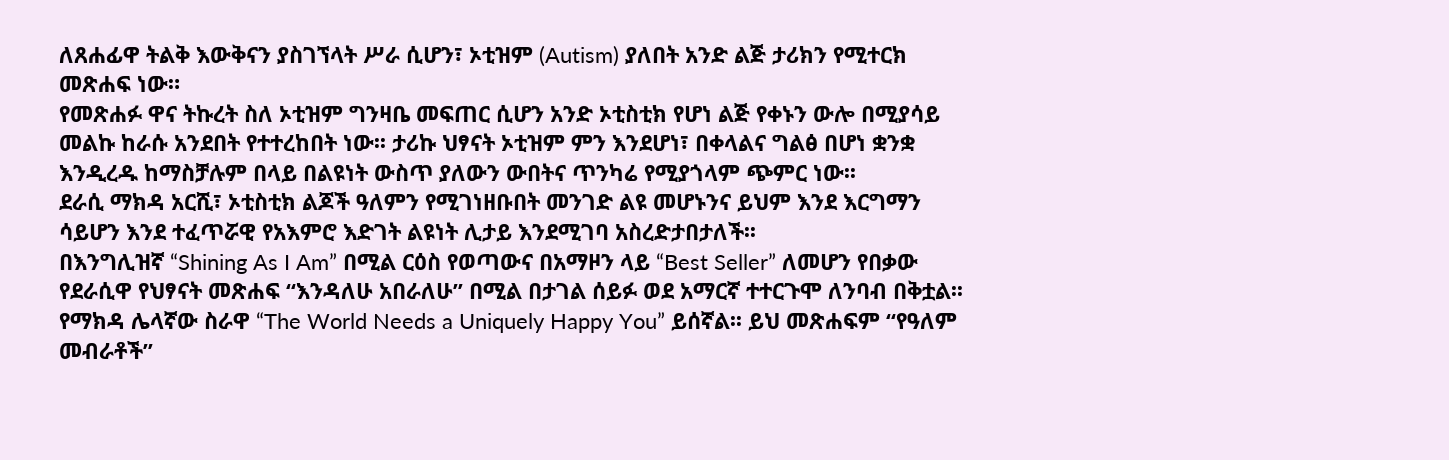ለጸሐፊዋ ትልቅ እውቅናን ያስገኘላት ሥራ ሲሆን፣ ኦቲዝም (Autism) ያለበት አንድ ልጅ ታሪክን የሚተርክ መጽሐፍ ነው።
የመጽሐፉ ዋና ትኩረት ስለ ኦቲዝም ግንዛቤ መፍጠር ሲሆን አንድ ኦቲስቲክ የሆነ ልጅ የቀኑን ውሎ በሚያሳይ መልኩ ከራሱ አንደበት የተተረከበት ነው፡፡ ታሪኩ ህፃናት ኦቲዝም ምን እንደሆነ፣ በቀላልና ግልፅ በሆነ ቋንቋ እንዲረዱ ከማስቻሉም በላይ በልዩነት ውስጥ ያለውን ውበትና ጥንካሬ የሚያጎላም ጭምር ነው፡፡
ደራሲ ማክዳ አርሺ፣ ኦቲስቲክ ልጆች ዓለምን የሚገነዘቡበት መንገድ ልዩ መሆኑንና ይህም እንደ እርግማን ሳይሆን እንደ ተፈጥሯዊ የአእምሮ እድገት ልዩነት ሊታይ እንደሚገባ አስረድታበታለች፡፡
በእንግሊዝኛ “Shining As I Am” በሚል ርዕስ የወጣውና በአማዞን ላይ “Best Seller” ለመሆን የበቃው የደራሲዋ የህፃናት መጽሐፍ “እንዳለሁ አበራለሁ’’ በሚል በታገል ሰይፉ ወደ አማርኛ ተተርጉሞ ለንባብ በቅቷል፡፡
የማክዳ ሌላኛው ስራዋ “The World Needs a Uniquely Happy You” ይሰኛል፡፡ ይህ መጽሐፍም “የዓለም መብራቶች”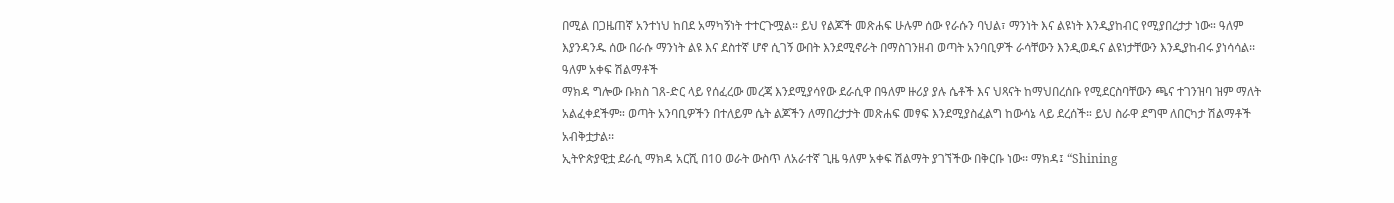በሚል በጋዜጠኛ አንተነህ ከበደ አማካኝነት ተተርጉሟል፡፡ ይህ የልጆች መጽሐፍ ሁሉም ሰው የራሱን ባህል፣ ማንነት እና ልዩነት እንዲያከብር የሚያበረታታ ነው። ዓለም እያንዳንዱ ሰው በራሱ ማንነት ልዩ እና ደስተኛ ሆኖ ሲገኝ ውበት እንደሚኖራት በማስገንዘብ ወጣት አንባቢዎች ራሳቸውን እንዲወዱና ልዩነታቸውን እንዲያከብሩ ያነሳሳል፡፡
ዓለም አቀፍ ሽልማቶች
ማክዳ ግሎው ቡክስ ገጸ-ድር ላይ የሰፈረው መረጃ እንደሚያሳየው ደራሲዋ በዓለም ዙሪያ ያሉ ሴቶች እና ህጻናት ከማህበረሰቡ የሚደርስባቸውን ጫና ተገንዝባ ዝም ማለት አልፈቀደችም። ወጣት አንባቢዎችን በተለይም ሴት ልጆችን ለማበረታታት መጽሐፍ መፃፍ እንደሚያስፈልግ ከውሳኔ ላይ ደረሰች። ይህ ስራዋ ደግሞ ለበርካታ ሽልማቶች አብቅቷታል፡፡
ኢትዮጵያዊቷ ደራሲ ማክዳ አርሺ በ10 ወራት ውስጥ ለአራተኛ ጊዜ ዓለም አቀፍ ሽልማት ያገኘችው በቅርቡ ነው፡፡ ማክዳ፤ “Shining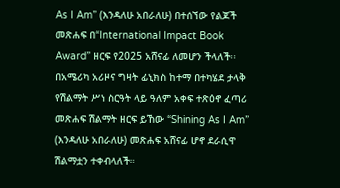As I Am” (እንዳለሁ አበራለሁ) በተሰኘው የልጆች መጽሐፍ በ“International Impact Book Award” ዘርፍ የ2025 አሸናፊ ለመሆን ችላለች፡፡
በአሜሪካ አሪዞና ግዛት ፊኒክስ ከተማ በተካሄደ ታላቅ የሽልማት ሥነ ስርዓት ላይ ዓለም አቀፍ ተጽዕኖ ፈጣሪ መጽሐፍ ሽልማት ዘርፍ ይኸው “Shining As I Am” (እንዳለሁ አበራለሁ) መጽሐፍ አሸናፊ ሆኖ ደራሲዋ ሽልማቷን ተቀብላለች።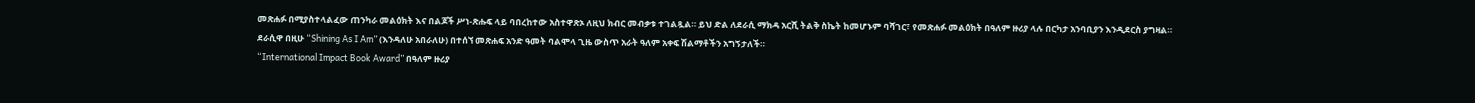መጽሐፉ በሚያስተላልፈው ጠንካራ መልዕክት እና በልጆች ሥነ-ጽሑፍ ላይ ባበረከተው አስተዋጽኦ ለዚህ ክብር መብቃቱ ተገልጿል። ይህ ድል ለደራሲ ማክዳ አርሺ ትልቅ ስኬት ከመሆኑም ባሻገር፣ የመጽሐፉ መልዕክት በዓለም ዙሪያ ላሉ በርካታ አንባቢያን እንዲደርስ ያግዛል።
ደራሲዋ በዚሁ “Shining As I Am” (እንዳለሁ አበራለሁ) በተሰኘ መጽሐፍ አንድ ዓመት ባልሞላ ጊዜ ውስጥ አራት ዓለም አቀፍ ሽልማቶችን አግኝታለች።
“International Impact Book Award” በዓለም ዙሪያ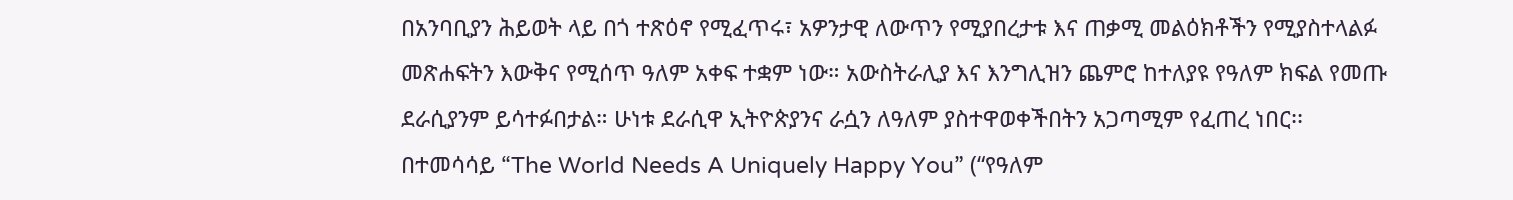በአንባቢያን ሕይወት ላይ በጎ ተጽዕኖ የሚፈጥሩ፣ አዎንታዊ ለውጥን የሚያበረታቱ እና ጠቃሚ መልዕክቶችን የሚያስተላልፉ መጽሐፍትን እውቅና የሚሰጥ ዓለም አቀፍ ተቋም ነው። አውስትራሊያ እና እንግሊዝን ጨምሮ ከተለያዩ የዓለም ክፍል የመጡ ደራሲያንም ይሳተፉበታል። ሁነቱ ደራሲዋ ኢትዮጵያንና ራሷን ለዓለም ያስተዋወቀችበትን አጋጣሚም የፈጠረ ነበር፡፡
በተመሳሳይ “The World Needs A Uniquely Happy You” (“የዓለም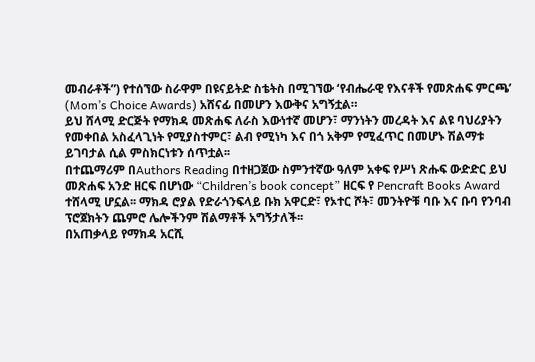መብራቶች”) የተሰኘው ስራዋም በዩናይትድ ስቴትስ በሚገኘው ‘የብሔራዊ የእናቶች የመጽሐፍ ምርጫ’ (Mom’s Choice Awards) አሸናፊ በመሆን እውቅና አግኝቷል።
ይህ ሸላሚ ድርጅት የማክዳ መጽሐፍ ለራስ እውነተኛ መሆን፣ ማንነትን መረዳት እና ልዩ ባህሪያትን የመቀበል አስፈላጊነት የሚያስተምር፣ ልብ የሚነካ እና በጎ አቅም የሚፈጥር በመሆኑ ሽልማቱ ይገባታል ሲል ምስክርነቱን ሰጥቷል፡፡
በተጨማሪም በAuthors Reading በተዘጋጀው ስምንተኛው ዓለም አቀፍ የሥነ ጽሑፍ ውድድር ይህ መጽሐፍ አንድ ዘርፍ በሆነው “Children’s book concept” ዘርፍ የ Pencraft Books Award ተሸላሚ ሆኗል፡፡ ማክዳ ሮያል የድራጎንፍላይ ቡክ አዋርድ፣ የኦተር ሾት፣ መንትዮቹ ባቡ እና ቡባ የንባብ ፕሮጀክትን ጨምሮ ሌሎችንም ሽልማቶች አግኝታለች፡፡
በአጠቃላይ የማክዳ አርሺ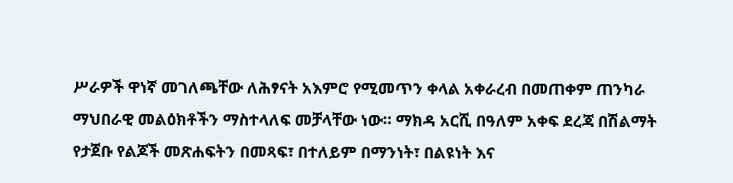ሥራዎች ዋነኛ መገለጫቸው ለሕፃናት አእምሮ የሚመጥን ቀላል አቀራረብ በመጠቀም ጠንካራ ማህበራዊ መልዕክቶችን ማስተላለፍ መቻላቸው ነው። ማክዳ አርሺ በዓለም አቀፍ ደረጃ በሽልማት የታጀቡ የልጆች መጽሐፍትን በመጻፍ፣ በተለይም በማንነት፣ በልዩነት እና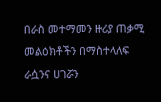በራስ መተማመን ዙሪያ ጠቃሚ መልዕክቶችን በማስተላለፍ ራሷንና ሀገሯን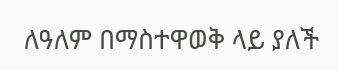ለዓለም በማስተዋወቅ ላይ ያለች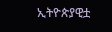ኢትዮጵያዊቷ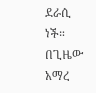ደራሲ ነች።
በጊዜው አማረ